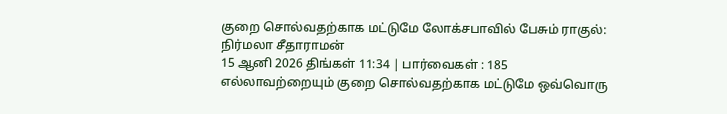குறை சொல்வதற்காக மட்டுமே லோக்சபாவில் பேசும் ராகுல்: நிர்மலா சீதாராமன்
15 ஆனி 2026 திங்கள் 11:34 | பார்வைகள் : 185
எல்லாவற்றையும் குறை சொல்வதற்காக மட்டுமே ஒவ்வொரு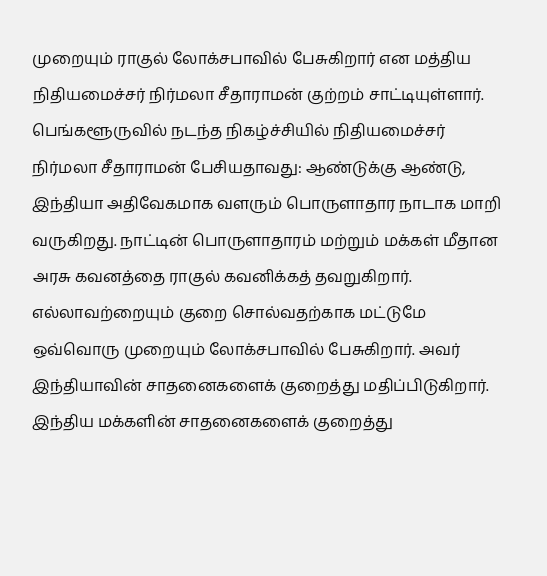முறையும் ராகுல் லோக்சபாவில் பேசுகிறார் என மத்திய நிதியமைச்சர் நிர்மலா சீதாராமன் குற்றம் சாட்டியுள்ளார்.
பெங்களூருவில் நடந்த நிகழ்ச்சியில் நிதியமைச்சர் நிர்மலா சீதாராமன் பேசியதாவது: ஆண்டுக்கு ஆண்டு, இந்தியா அதிவேகமாக வளரும் பொருளாதார நாடாக மாறி வருகிறது. நாட்டின் பொருளாதாரம் மற்றும் மக்கள் மீதான அரசு கவனத்தை ராகுல் கவனிக்கத் தவறுகிறார்.
எல்லாவற்றையும் குறை சொல்வதற்காக மட்டுமே ஒவ்வொரு முறையும் லோக்சபாவில் பேசுகிறார். அவர் இந்தியாவின் சாதனைகளைக் குறைத்து மதிப்பிடுகிறார். இந்திய மக்களின் சாதனைகளைக் குறைத்து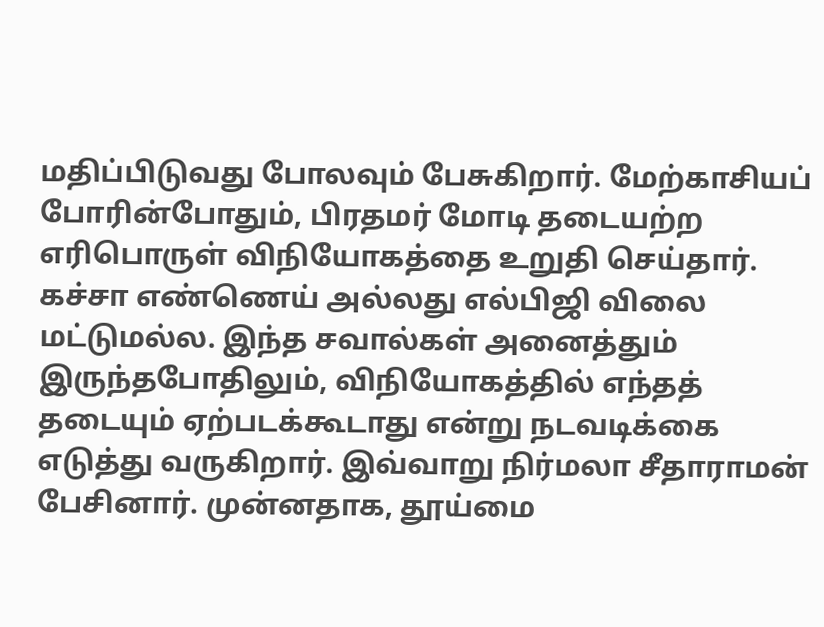மதிப்பிடுவது போலவும் பேசுகிறார். மேற்காசியப் போரின்போதும், பிரதமர் மோடி தடையற்ற எரிபொருள் விநியோகத்தை உறுதி செய்தார்.
கச்சா எண்ணெய் அல்லது எல்பிஜி விலை மட்டுமல்ல. இந்த சவால்கள் அனைத்தும் இருந்தபோதிலும், விநியோகத்தில் எந்தத் தடையும் ஏற்படக்கூடாது என்று நடவடிக்கை எடுத்து வருகிறார். இவ்வாறு நிர்மலா சீதாராமன் பேசினார். முன்னதாக, தூய்மை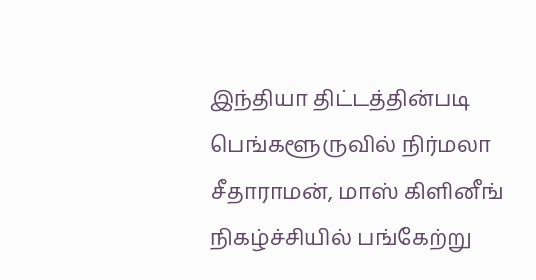இந்தியா திட்டத்தின்படி பெங்களூருவில் நிர்மலா சீதாராமன், மாஸ் கிளினீங் நிகழ்ச்சியில் பங்கேற்று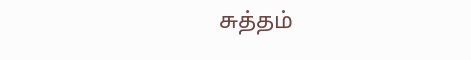சுத்தம்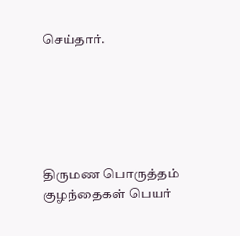செய்தார்.






திருமண பொருத்தம்
குழந்தைகள் பெயர்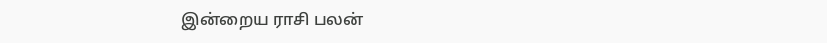இன்றைய ராசி பலன்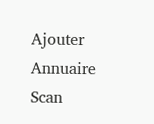Ajouter
Annuaire
Scan